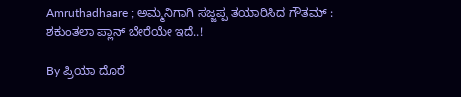Amruthadhaare ; ಅಮ್ಮನಿಗಾಗಿ ಸಜ್ಜಪ್ಪ ತಯಾರಿಸಿದ ಗೌತಮ್ : ಶಕುಂತಲಾ ಪ್ಲಾನ್ ಬೇರೆಯೇ ಇದೆ..!

By ಪ್ರಿಯಾ ದೊರೆ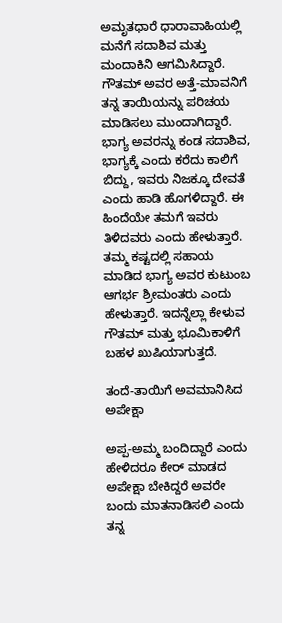ಅಮೃತಧಾರೆ ಧಾರಾವಾಹಿಯಲ್ಲಿ ಮನೆಗೆ ಸದಾಶಿವ ಮತ್ತು ಮಂದಾಕಿನಿ ಆಗಮಿಸಿದ್ದಾರೆ. ಗೌತಮ್ ಅವರ ಅತ್ತೆ-ಮಾವನಿಗೆ ತನ್ನ ತಾಯಿಯನ್ನು ಪರಿಚಯ ಮಾಡಿಸಲು ಮುಂದಾಗಿದ್ದಾರೆ. ಭಾಗ್ಯ ಅವರನ್ನು ಕಂಡ ಸದಾಶಿವ, ಭಾಗ್ಯಕ್ಕೆ ಎಂದು ಕರೆದು ಕಾಲಿಗೆ ಬಿದ್ದು, ಇವರು ನಿಜಕ್ಕೂ ದೇವತೆ ಎಂದು ಹಾಡಿ ಹೊಗಳಿದ್ದಾರೆ. ಈ ಹಿಂದೆಯೇ ತಮಗೆ ಇವರು ತಿಳಿದವರು ಎಂದು ಹೇಳುತ್ತಾರೆ. ತಮ್ಮ ಕಷ್ಟದಲ್ಲಿ ಸಹಾಯ ಮಾಡಿದ ಭಾಗ್ಯ ಅವರ ಕುಟುಂಬ ಆಗರ್ಭ ಶ್ರೀಮಂತರು ಎಂದು ಹೇಳುತ್ತಾರೆ. ಇದನ್ನೆಲ್ಲಾ ಕೇಳುವ ಗೌತಮ್ ಮತ್ತು ಭೂಮಿಕಾಳಿಗೆ ಬಹಳ ಖುಷಿಯಾಗುತ್ತದೆ.

ತಂದೆ-ತಾಯಿಗೆ ಅವಮಾನಿಸಿದ ಅಪೇಕ್ಷಾ

ಅಪ್ಪ-ಅಮ್ಮ ಬಂದಿದ್ದಾರೆ ಎಂದು ಹೇಳಿದರೂ ಕೇರ್ ಮಾಡದ ಅಪೇಕ್ಷಾ ಬೇಕಿದ್ದರೆ ಅವರೇ ಬಂದು ಮಾತನಾಡಿಸಲಿ ಎಂದು ತನ್ನ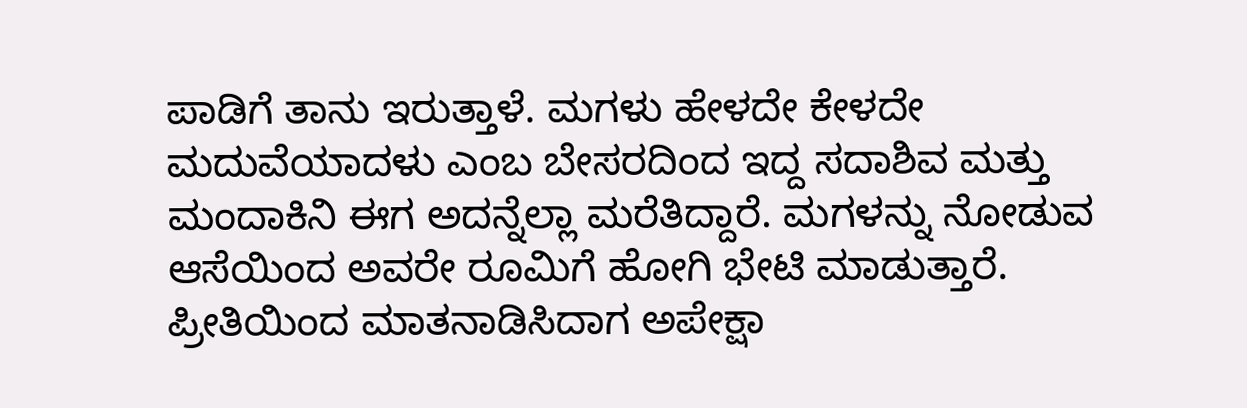ಪಾಡಿಗೆ ತಾನು ಇರುತ್ತಾಳೆ. ಮಗಳು ಹೇಳದೇ ಕೇಳದೇ ಮದುವೆಯಾದಳು ಎಂಬ ಬೇಸರದಿಂದ ಇದ್ದ ಸದಾಶಿವ ಮತ್ತು ಮಂದಾಕಿನಿ ಈಗ ಅದನ್ನೆಲ್ಲಾ ಮರೆತಿದ್ದಾರೆ. ಮಗಳನ್ನು ನೋಡುವ ಆಸೆಯಿಂದ ಅವರೇ ರೂಮಿಗೆ ಹೋಗಿ ಭೇಟಿ ಮಾಡುತ್ತಾರೆ. ಪ್ರೀತಿಯಿಂದ ಮಾತನಾಡಿಸಿದಾಗ ಅಪೇಕ್ಷಾ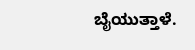ಬೈಯುತ್ತಾಳೆ.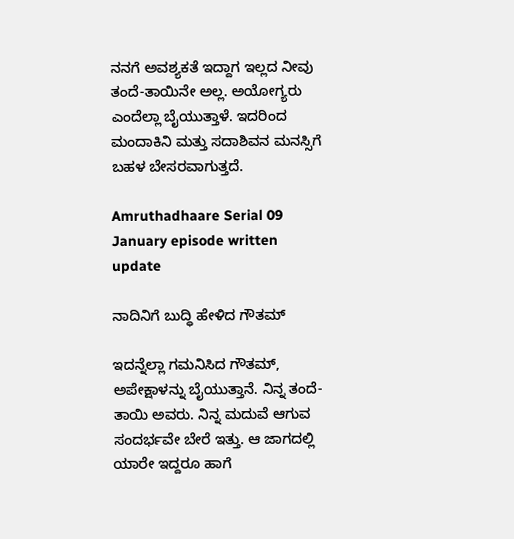ನನಗೆ ಅವಶ್ಯಕತೆ ಇದ್ದಾಗ ಇಲ್ಲದ ನೀವು ತಂದೆ-ತಾಯಿನೇ ಅಲ್ಲ. ಅಯೋಗ್ಯರು ಎಂದೆಲ್ಲಾ ಬೈಯುತ್ತಾಳೆ. ಇದರಿಂದ ಮಂದಾಕಿನಿ ಮತ್ತು ಸದಾಶಿವನ ಮನಸ್ಸಿಗೆ ಬಹಳ ಬೇಸರವಾಗುತ್ತದೆ.

Amruthadhaare Serial 09 January episode written update

ನಾದಿನಿಗೆ ಬುದ್ಧಿ ಹೇಳಿದ ಗೌತಮ್

ಇದನ್ನೆಲ್ಲಾ ಗಮನಿಸಿದ ಗೌತಮ್, ಅಪೇಕ್ಷಾಳನ್ನು ಬೈಯುತ್ತಾನೆ. ನಿನ್ನ ತಂದೆ-ತಾಯಿ ಅವರು. ನಿನ್ನ ಮದುವೆ ಆಗುವ ಸಂದರ್ಭವೇ ಬೇರೆ ಇತ್ತು. ಆ ಜಾಗದಲ್ಲಿ ಯಾರೇ ಇದ್ದರೂ ಹಾಗೆ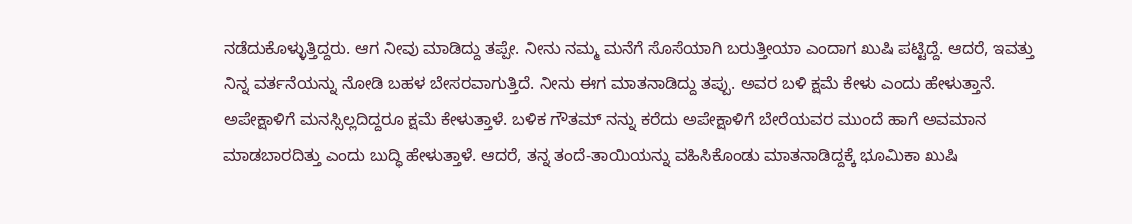ನಡೆದುಕೊಳ್ಳುತ್ತಿದ್ದರು. ಆಗ ನೀವು ಮಾಡಿದ್ದು ತಪ್ಪೇ. ನೀನು ನಮ್ಮ ಮನೆಗೆ ಸೊಸೆಯಾಗಿ ಬರುತ್ತೀಯಾ ಎಂದಾಗ ಖುಷಿ ಪಟ್ಟಿದ್ದೆ. ಆದರೆ, ಇವತ್ತು ನಿನ್ನ ವರ್ತನೆಯನ್ನು ನೋಡಿ ಬಹಳ ಬೇಸರವಾಗುತ್ತಿದೆ. ನೀನು ಈಗ ಮಾತನಾಡಿದ್ದು ತಪ್ಪು. ಅವರ ಬಳಿ ಕ್ಷಮೆ ಕೇಳು ಎಂದು ಹೇಳುತ್ತಾನೆ. ಅಪೇಕ್ಷಾಳಿಗೆ ಮನಸ್ಸಿಲ್ಲದಿದ್ದರೂ ಕ್ಷಮೆ ಕೇಳುತ್ತಾಳೆ. ಬಳಿಕ ಗೌತಮ್ ನನ್ನು ಕರೆದು ಅಪೇಕ್ಷಾಳಿಗೆ ಬೇರೆಯವರ ಮುಂದೆ ಹಾಗೆ ಅವಮಾನ ಮಾಡಬಾರದಿತ್ತು ಎಂದು ಬುದ್ಧಿ ಹೇಳುತ್ತಾಳೆ. ಆದರೆ, ತನ್ನ ತಂದೆ-ತಾಯಿಯನ್ನು ವಹಿಸಿಕೊಂಡು ಮಾತನಾಡಿದ್ದಕ್ಕೆ ಭೂಮಿಕಾ ಖುಷಿ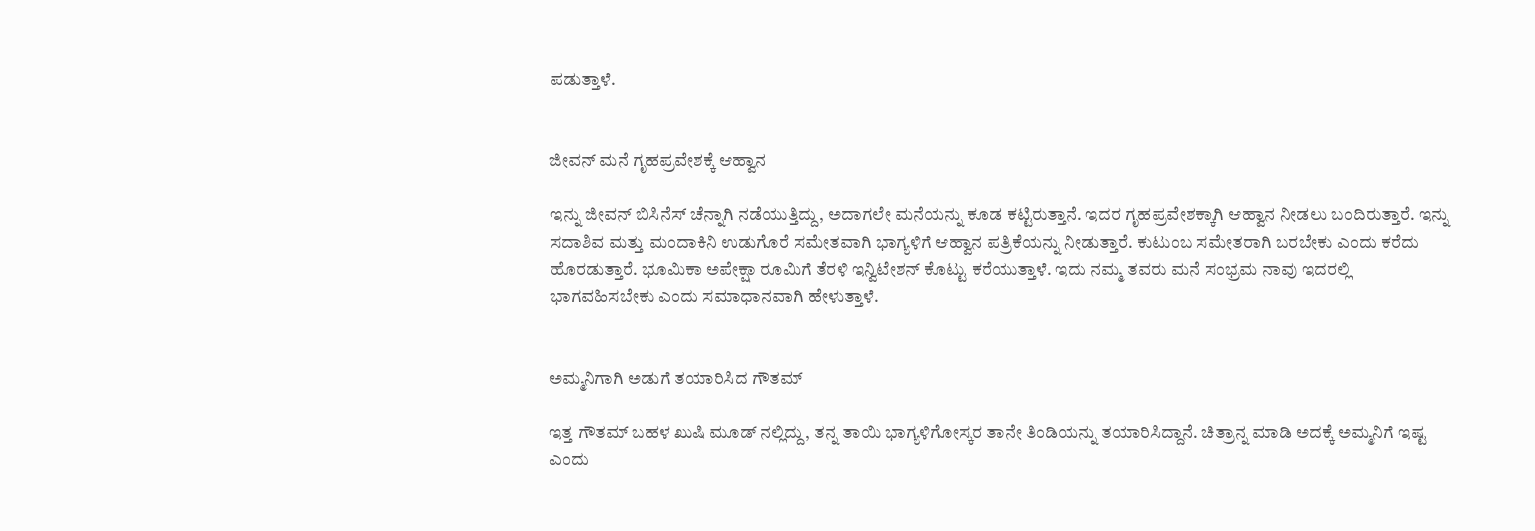ಪಡುತ್ತಾಳೆ.


ಜೀವನ್ ಮನೆ ಗೃಹಪ್ರವೇಶಕ್ಕೆ ಆಹ್ವಾನ

ಇನ್ನು ಜೀವನ್ ಬಿಸಿನೆಸ್ ಚೆನ್ನಾಗಿ ನಡೆಯುತ್ತಿದ್ದು, ಅದಾಗಲೇ ಮನೆಯನ್ನು ಕೂಡ ಕಟ್ಟಿರುತ್ತಾನೆ. ಇದರ ಗೃಹಪ್ರವೇಶಕ್ಕಾಗಿ ಆಹ್ವಾನ ನೀಡಲು ಬಂದಿರುತ್ತಾರೆ. ಇನ್ನು ಸದಾಶಿವ ಮತ್ತು ಮಂದಾಕಿನಿ ಉಡುಗೊರೆ ಸಮೇತವಾಗಿ ಭಾಗ್ಯಳಿಗೆ ಆಹ್ವಾನ ಪತ್ರಿಕೆಯನ್ನು ನೀಡುತ್ತಾರೆ. ಕುಟುಂಬ ಸಮೇತರಾಗಿ ಬರಬೇಕು ಎಂದು ಕರೆದು ಹೊರಡುತ್ತಾರೆ. ಭೂಮಿಕಾ ಅಪೇಕ್ಷಾ ರೂಮಿಗೆ ತೆರಳಿ ಇನ್ವಿಟೇಶನ್ ಕೊಟ್ಟು ಕರೆಯುತ್ತಾಳೆ. ಇದು ನಮ್ಮ ತವರು ಮನೆ ಸಂಭ್ರಮ ನಾವು ಇದರಲ್ಲಿ ಭಾಗವಹಿಸಬೇಕು ಎಂದು ಸಮಾಧಾನವಾಗಿ ಹೇಳುತ್ತಾಳೆ.


ಅಮ್ಮನಿಗಾಗಿ ಅಡುಗೆ ತಯಾರಿಸಿದ ಗೌತಮ್

ಇತ್ತ ಗೌತಮ್ ಬಹಳ ಖುಷಿ ಮೂಡ್ ನಲ್ಲಿದ್ದು, ತನ್ನ ತಾಯಿ ಭಾಗ್ಯಳಿಗೋಸ್ಕರ ತಾನೇ ತಿಂಡಿಯನ್ನು ತಯಾರಿಸಿದ್ದಾನೆ. ಚಿತ್ರಾನ್ನ ಮಾಡಿ ಅದಕ್ಕೆ ಅಮ್ಮನಿಗೆ ಇಷ್ಟ ಎಂದು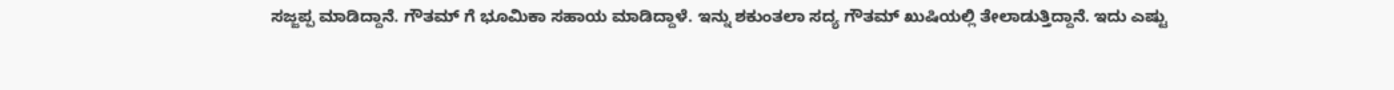ಸಜ್ಜಪ್ಪ ಮಾಡಿದ್ದಾನೆ. ಗೌತಮ್ ಗೆ ಭೂಮಿಕಾ ಸಹಾಯ ಮಾಡಿದ್ದಾಳೆ. ಇನ್ನು ಶಕುಂತಲಾ ಸದ್ಯ ಗೌತಮ್ ಖುಷಿಯಲ್ಲಿ ತೇಲಾಡುತ್ತಿದ್ದಾನೆ. ಇದು ಎಷ್ಟು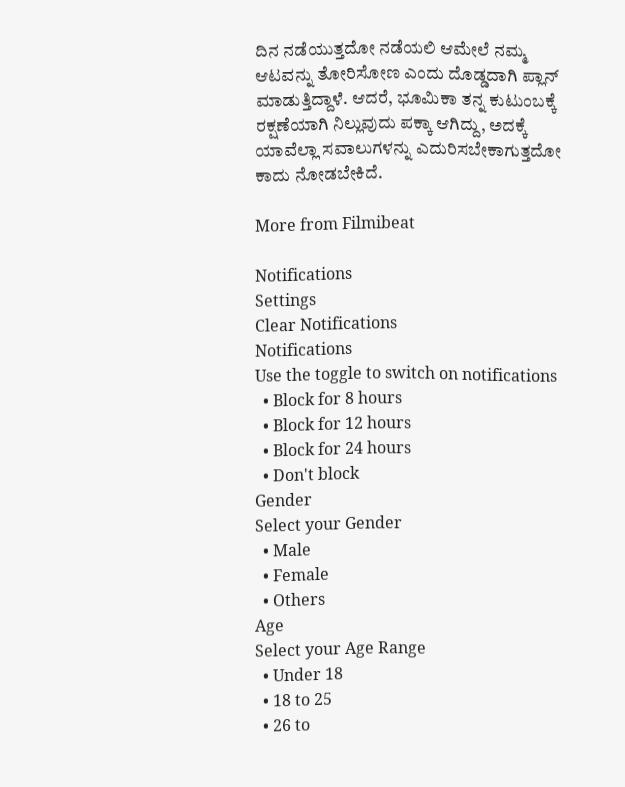ದಿನ ನಡೆಯುತ್ತದೋ ನಡೆಯಲಿ ಆಮೇಲೆ ನಮ್ಮ ಆಟವನ್ನು ತೋರಿಸೋಣ ಎಂದು ದೊಡ್ಡದಾಗಿ ಪ್ಲಾನ್ ಮಾಡುತ್ತಿದ್ದಾಳೆ. ಆದರೆ, ಭೂಮಿಕಾ ತನ್ನ ಕುಟುಂಬಕ್ಕೆ ರಕ್ಷಣೆಯಾಗಿ ನಿಲ್ಲುವುದು ಪಕ್ಕಾ ಆಗಿದ್ದು, ಅದಕ್ಕೆ ಯಾವೆಲ್ಲಾ ಸವಾಲುಗಳನ್ನು ಎದುರಿಸಬೇಕಾಗುತ್ತದೋ ಕಾದು ನೋಡಬೇಕಿದೆ.

More from Filmibeat

Notifications
Settings
Clear Notifications
Notifications
Use the toggle to switch on notifications
  • Block for 8 hours
  • Block for 12 hours
  • Block for 24 hours
  • Don't block
Gender
Select your Gender
  • Male
  • Female
  • Others
Age
Select your Age Range
  • Under 18
  • 18 to 25
  • 26 to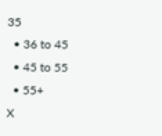35
  • 36 to 45
  • 45 to 55
  • 55+
X